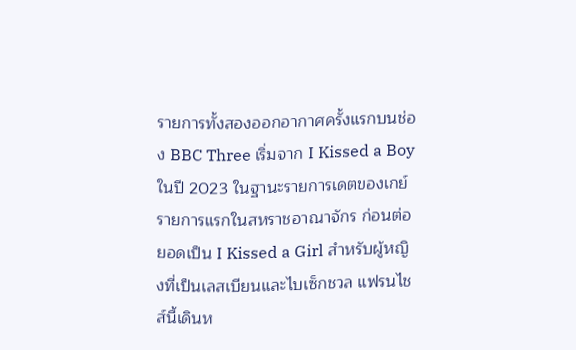รายการทั้งสองออกอากาศครั้งแรกบนช่อง BBC Three เริ่มจาก I Kissed a Boy ในปี 2023 ในฐานะรายการเดตของเกย์รายการแรกในสหราชอาณาจักร ก่อนต่อยอดเป็น I Kissed a Girl สำหรับผู้หญิงที่เป็นเลสเบียนและไบเซ็กชวล แฟรนไชส์นี้เดินห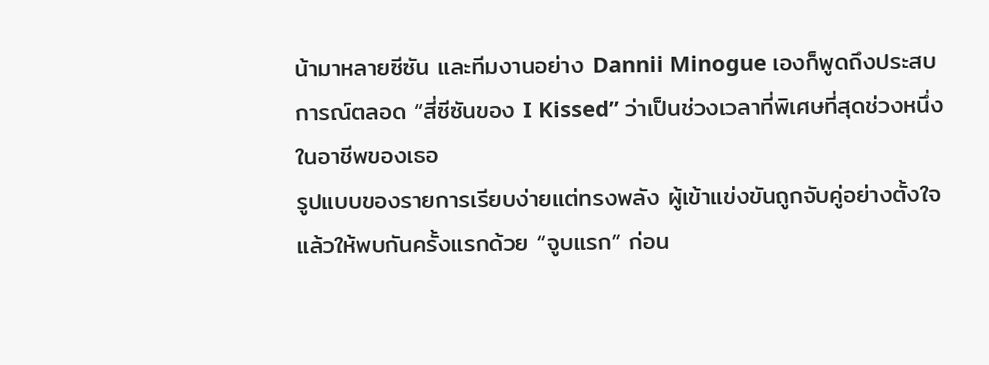น้ามาหลายซีซัน และทีมงานอย่าง Dannii Minogue เองก็พูดถึงประสบการณ์ตลอด “สี่ซีซันของ I Kissed” ว่าเป็นช่วงเวลาที่พิเศษที่สุดช่วงหนึ่งในอาชีพของเธอ
รูปแบบของรายการเรียบง่ายแต่ทรงพลัง ผู้เข้าแข่งขันถูกจับคู่อย่างตั้งใจแล้วให้พบกันครั้งแรกด้วย “จูบแรก” ก่อน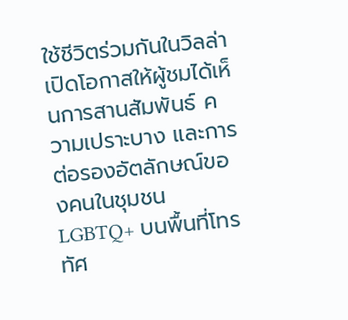ใช้ชีวิตร่วมกันในวิลล่า เปิดโอกาสให้ผู้ชมได้เห็นการสานสัมพันธ์ ความเปราะบาง และการต่อรองอัตลักษณ์ของคนในชุมชน LGBTQ+ บนพื้นที่โทรทัศ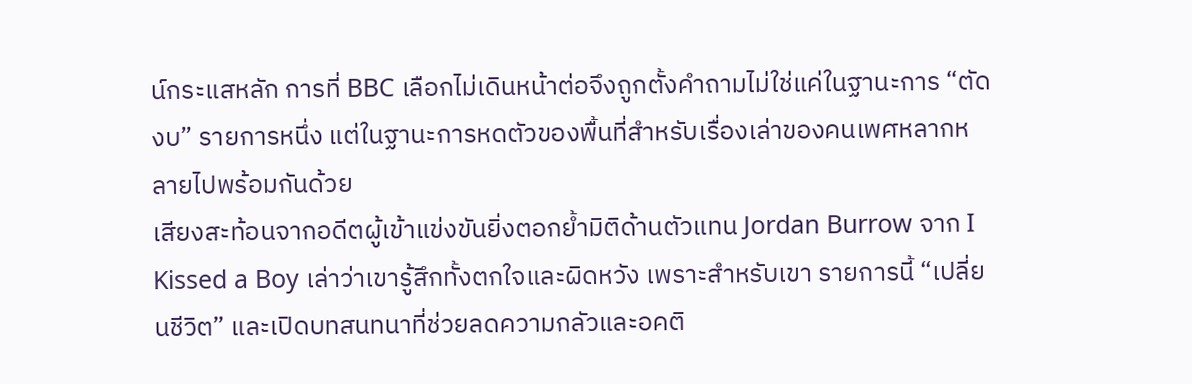น์กระแสหลัก การที่ BBC เลือกไม่เดินหน้าต่อจึงถูกตั้งคำถามไม่ใช่แค่ในฐานะการ “ตัดงบ” รายการหนึ่ง แต่ในฐานะการหดตัวของพื้นที่สำหรับเรื่องเล่าของคนเพศหลากหลายไปพร้อมกันด้วย
เสียงสะท้อนจากอดีตผู้เข้าแข่งขันยิ่งตอกย้ำมิติด้านตัวแทน Jordan Burrow จาก I Kissed a Boy เล่าว่าเขารู้สึกทั้งตกใจและผิดหวัง เพราะสำหรับเขา รายการนี้ “เปลี่ยนชีวิต” และเปิดบทสนทนาที่ช่วยลดความกลัวและอคติ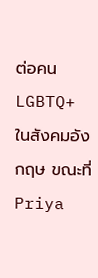ต่อคน LGBTQ+ ในสังคมอังกฤษ ขณะที่ Priya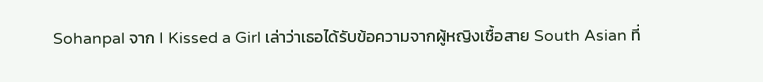Sohanpal จาก I Kissed a Girl เล่าว่าเธอได้รับข้อความจากผู้หญิงเชื้อสาย South Asian ที่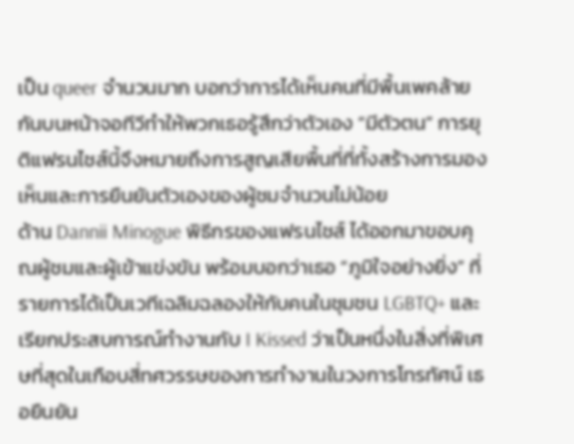เป็น queer จำนวนมาก บอกว่าการได้เห็นคนที่มีพื้นเพคล้ายกันบนหน้าจอทีวีทำให้พวกเธอรู้สึกว่าตัวเอง “มีตัวตน” การยุติแฟรนไชส์นี้จึงหมายถึงการสูญเสียพื้นที่ที่ทั้งสร้างการมองเห็นและการยืนยันตัวเองของผู้ชมจำนวนไม่น้อย
ด้าน Dannii Minogue พิธีกรของแฟรนไชส์ ได้ออกมาขอบคุณผู้ชมและผู้เข้าแข่งขัน พร้อมบอกว่าเธอ “ภูมิใจอย่างยิ่ง” ที่รายการได้เป็นเวทีเฉลิมฉลองให้กับคนในชุมชน LGBTQ+ และเรียกประสบการณ์ทำงานกับ I Kissed ว่าเป็นหนึ่งในสิ่งที่พิเศษที่สุดในเกือบสี่ทศวรรษของการทำงานในวงการโทรทัศน์ เธอยืนยัน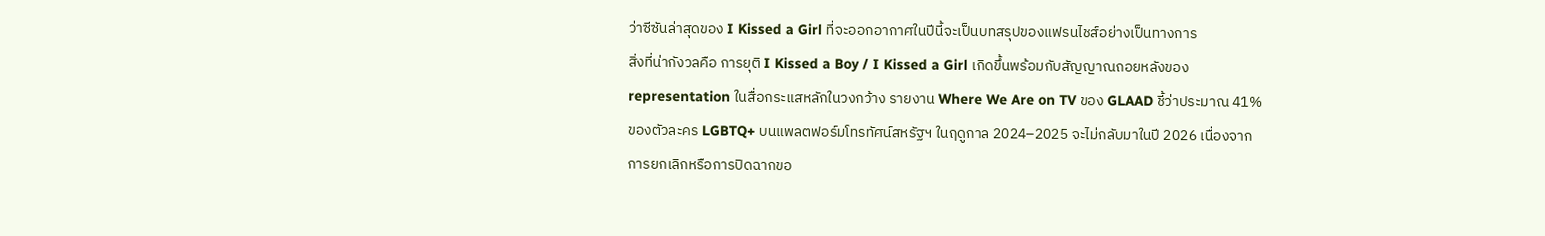ว่าซีซันล่าสุดของ I Kissed a Girl ที่จะออกอากาศในปีนี้จะเป็นบทสรุปของแฟรนไชส์อย่างเป็นทางการ
สิ่งที่น่ากังวลคือ การยุติ I Kissed a Boy / I Kissed a Girl เกิดขึ้นพร้อมกับสัญญาณถอยหลังของ representation ในสื่อกระแสหลักในวงกว้าง รายงาน Where We Are on TV ของ GLAAD ชี้ว่าประมาณ 41% ของตัวละคร LGBTQ+ บนแพลตฟอร์มโทรทัศน์สหรัฐฯ ในฤดูกาล 2024–2025 จะไม่กลับมาในปี 2026 เนื่องจากการยกเลิกหรือการปิดฉากขอ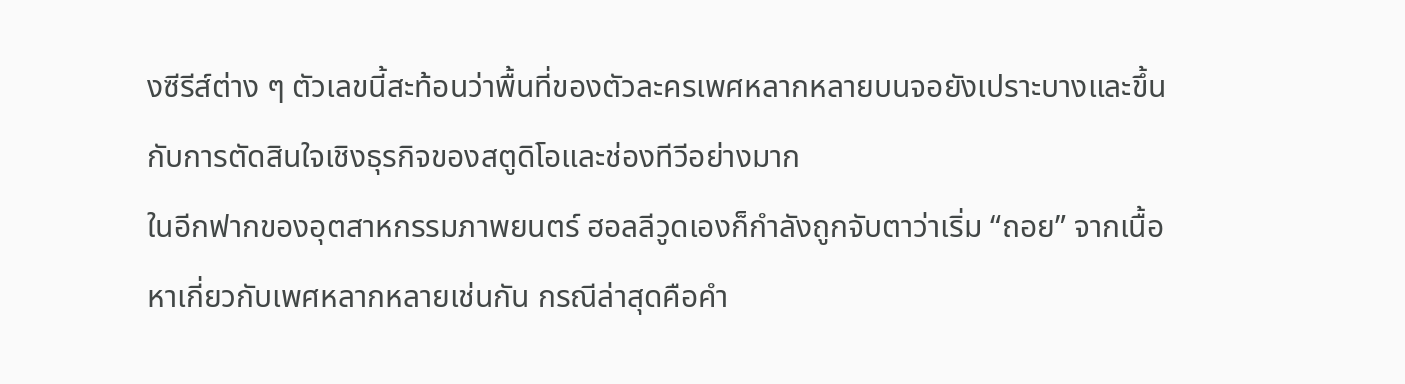งซีรีส์ต่าง ๆ ตัวเลขนี้สะท้อนว่าพื้นที่ของตัวละครเพศหลากหลายบนจอยังเปราะบางและขึ้นกับการตัดสินใจเชิงธุรกิจของสตูดิโอและช่องทีวีอย่างมาก
ในอีกฟากของอุตสาหกรรมภาพยนตร์ ฮอลลีวูดเองก็กำลังถูกจับตาว่าเริ่ม “ถอย” จากเนื้อหาเกี่ยวกับเพศหลากหลายเช่นกัน กรณีล่าสุดคือคำ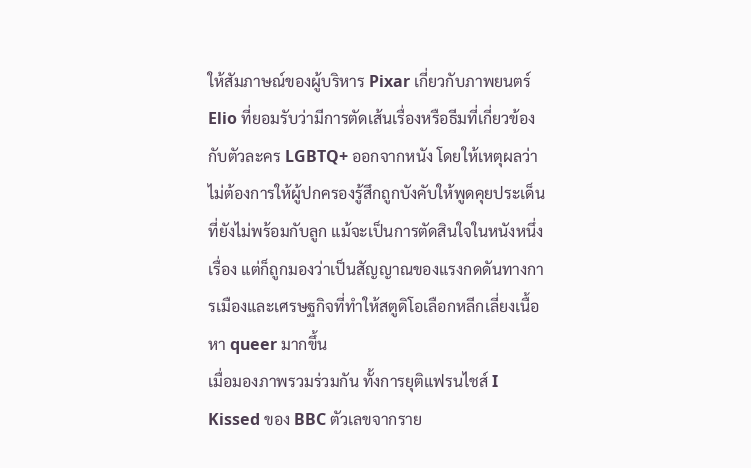ให้สัมภาษณ์ของผู้บริหาร Pixar เกี่ยวกับภาพยนตร์ Elio ที่ยอมรับว่ามีการตัดเส้นเรื่องหรือธีมที่เกี่ยวข้องกับตัวละคร LGBTQ+ ออกจากหนัง โดยให้เหตุผลว่าไม่ต้องการให้ผู้ปกครองรู้สึกถูกบังคับให้พูดคุยประเด็นที่ยังไม่พร้อมกับลูก แม้จะเป็นการตัดสินใจในหนังหนึ่งเรื่อง แต่ก็ถูกมองว่าเป็นสัญญาณของแรงกดดันทางการเมืองและเศรษฐกิจที่ทำให้สตูดิโอเลือกหลีกเลี่ยงเนื้อหา queer มากขึ้น
เมื่อมองภาพรวมร่วมกัน ทั้งการยุติแฟรนไชส์ I Kissed ของ BBC ตัวเลขจากราย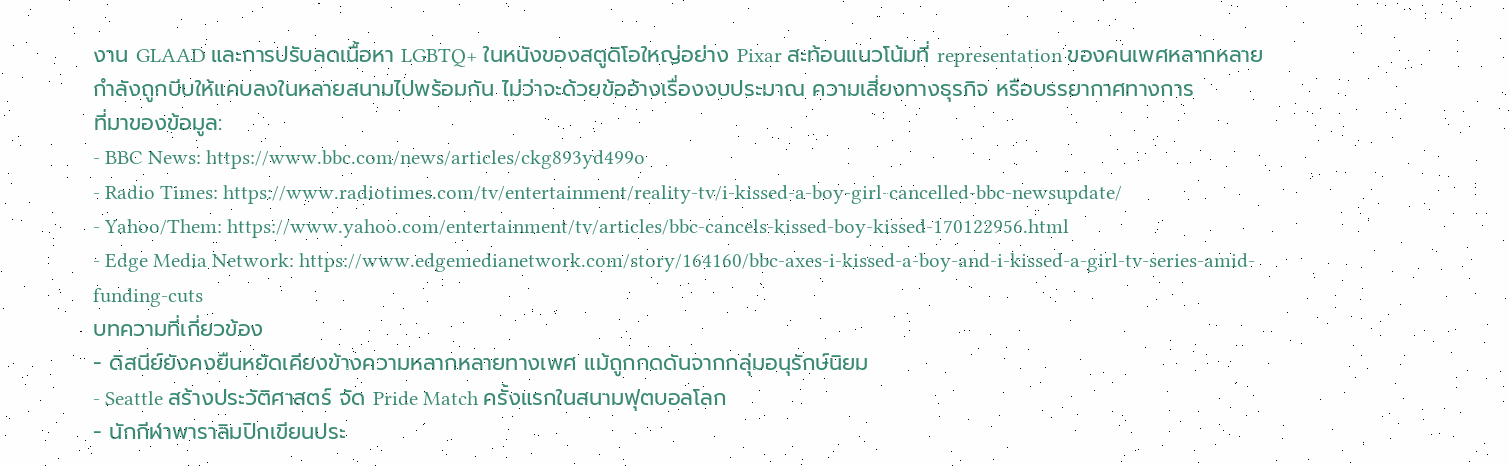งาน GLAAD และการปรับลดเนื้อหา LGBTQ+ ในหนังของสตูดิโอใหญ่อย่าง Pixar สะท้อนแนวโน้มที่ representation ของคนเพศหลากหลายกำลังถูกบีบให้แคบลงในหลายสนามไปพร้อมกัน ไม่ว่าจะด้วยข้ออ้างเรื่องงบประมาณ ความเสี่ยงทางธุรกิจ หรือบรรยากาศทางการ
ที่มาของข้อมูล:
- BBC News: https://www.bbc.com/news/articles/ckg893yd499o
- Radio Times: https://www.radiotimes.com/tv/entertainment/reality-tv/i-kissed-a-boy-girl-cancelled-bbc-newsupdate/
- Yahoo/Them: https://www.yahoo.com/entertainment/tv/articles/bbc-cancels-kissed-boy-kissed-170122956.html
- Edge Media Network: https://www.edgemedianetwork.com/story/164160/bbc-axes-i-kissed-a-boy-and-i-kissed-a-girl-tv-series-amid-funding-cuts
บทความที่เกี่ยวข้อง
- ดิสนีย์ยังคงยืนหยัดเคียงข้างความหลากหลายทางเพศ แม้ถูกกดดันจากกลุ่มอนุรักษ์นิยม
- Seattle สร้างประวัติศาสตร์ จัด Pride Match ครั้งแรกในสนามฟุตบอลโลก
- นักกีฬาพาราลิมปิกเขียนประ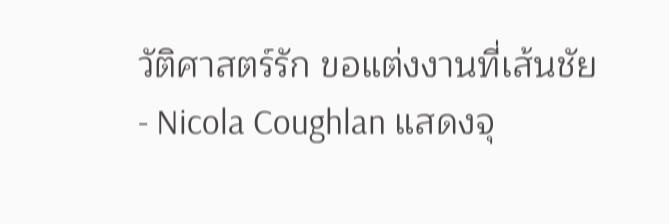วัติศาสตร์รัก ขอแต่งงานที่เส้นชัย
- Nicola Coughlan แสดงจุ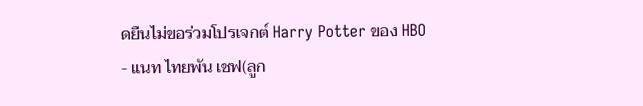ดยืนไม่ขอร่วมโปรเจกต์ Harry Potter ของ HBO
- แนท ไทยพัน เชฟ(ลูก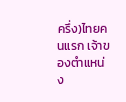ครึ่ง)ไทยคนแรก เจ้าของตำแหน่ง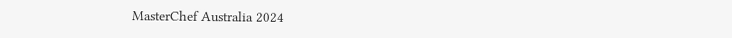MasterChef Australia 2024